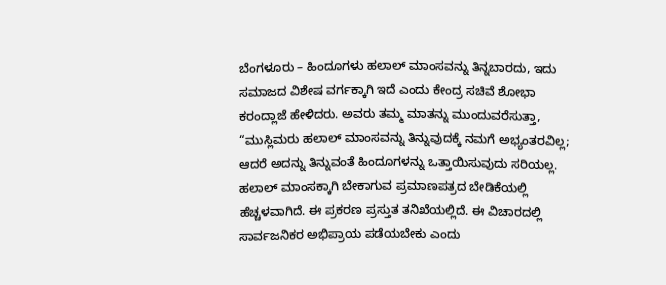ಬೆಂಗಳೂರು – ಹಿಂದೂಗಳು ಹಲಾಲ್ ಮಾಂಸವನ್ನು ತಿನ್ನಬಾರದು, ಇದು ಸಮಾಜದ ವಿಶೇಷ ವರ್ಗಕ್ಕಾಗಿ ಇದೆ ಎಂದು ಕೇಂದ್ರ ಸಚಿವೆ ಶೋಭಾ ಕರಂದ್ಲಾಜೆ ಹೇಳಿದರು. ಅವರು ತಮ್ಮ ಮಾತನ್ನು ಮುಂದುವರೆಸುತ್ತಾ, “ಮುಸ್ಲಿಮರು ಹಲಾಲ್ ಮಾಂಸವನ್ನು ತಿನ್ನುವುದಕ್ಕೆ ನಮಗೆ ಅಭ್ಯಂತರವಿಲ್ಲ; ಆದರೆ ಅದನ್ನು ತಿನ್ನುವಂತೆ ಹಿಂದೂಗಳನ್ನು ಒತ್ತಾಯಿಸುವುದು ಸರಿಯಲ್ಲ. ಹಲಾಲ್ ಮಾಂಸಕ್ಕಾಗಿ ಬೇಕಾಗುವ ಪ್ರಮಾಣಪತ್ರದ ಬೇಡಿಕೆಯಲ್ಲಿ ಹೆಚ್ಚಳವಾಗಿದೆ. ಈ ಪ್ರಕರಣ ಪ್ರಸ್ತುತ ತನಿಖೆಯಲ್ಲಿದೆ. ಈ ವಿಚಾರದಲ್ಲಿ ಸಾರ್ವಜನಿಕರ ಅಭಿಪ್ರಾಯ ಪಡೆಯಬೇಕು ಎಂದು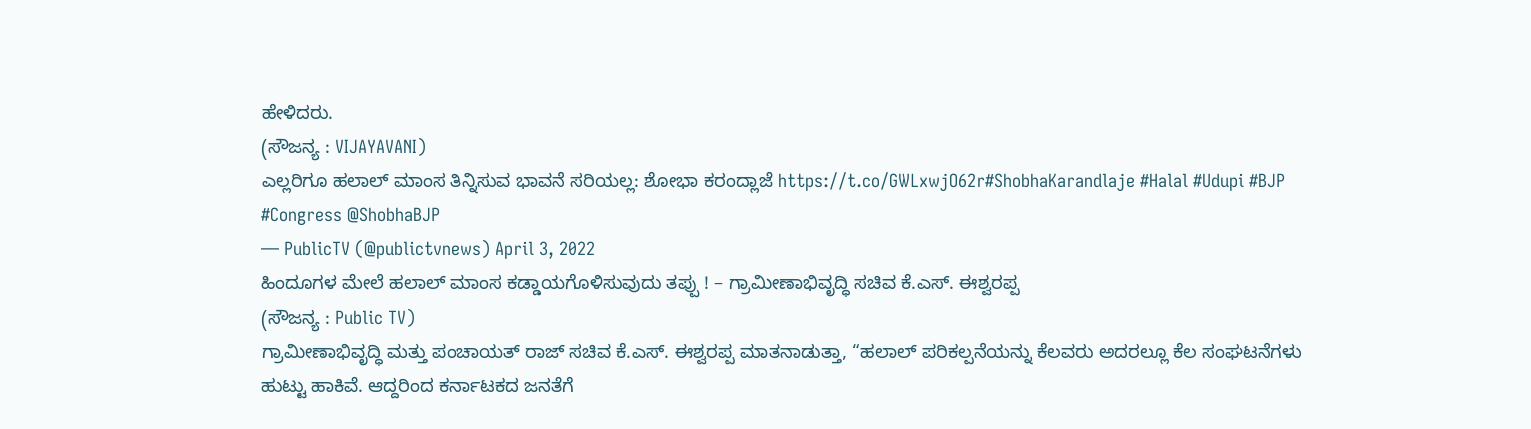ಹೇಳಿದರು.
(ಸೌಜನ್ಯ : VIJAYAVANI)
ಎಲ್ಲರಿಗೂ ಹಲಾಲ್ ಮಾಂಸ ತಿನ್ನಿಸುವ ಭಾವನೆ ಸರಿಯಲ್ಲ: ಶೋಭಾ ಕರಂದ್ಲಾಜೆ https://t.co/GWLxwjO62r#ShobhaKarandlaje #Halal #Udupi #BJP #Congress @ShobhaBJP
— PublicTV (@publictvnews) April 3, 2022
ಹಿಂದೂಗಳ ಮೇಲೆ ಹಲಾಲ್ ಮಾಂಸ ಕಡ್ಡಾಯಗೊಳಿಸುವುದು ತಪ್ಪು ! – ಗ್ರಾಮೀಣಾಭಿವೃದ್ಧಿ ಸಚಿವ ಕೆ.ಎಸ್. ಈಶ್ವರಪ್ಪ
(ಸೌಜನ್ಯ : Public TV)
ಗ್ರಾಮೀಣಾಭಿವೃದ್ಧಿ ಮತ್ತು ಪಂಚಾಯತ್ ರಾಜ್ ಸಚಿವ ಕೆ.ಎಸ್. ಈಶ್ವರಪ್ಪ ಮಾತನಾಡುತ್ತಾ, “ಹಲಾಲ್ ಪರಿಕಲ್ಪನೆಯನ್ನು ಕೆಲವರು ಅದರಲ್ಲೂ ಕೆಲ ಸಂಘಟನೆಗಳು ಹುಟ್ಟು ಹಾಕಿವೆ. ಆದ್ದರಿಂದ ಕರ್ನಾಟಕದ ಜನತೆಗೆ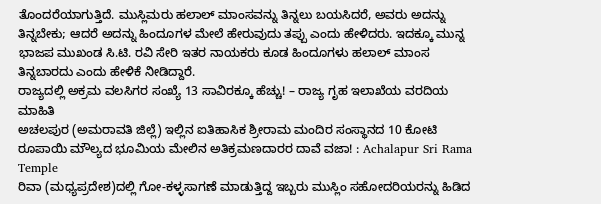ತೊಂದರೆಯಾಗುತ್ತಿದೆ. ಮುಸ್ಲಿಮರು ಹಲಾಲ್ ಮಾಂಸವನ್ನು ತಿನ್ನಲು ಬಯಸಿದರೆ, ಅವರು ಅದನ್ನು ತಿನ್ನಬೇಕು; ಆದರೆ ಅದನ್ನು ಹಿಂದೂಗಳ ಮೇಲೆ ಹೇರುವುದು ತಪ್ಪು ಎಂದು ಹೇಳಿದರು. ಇದಕ್ಕೂ ಮುನ್ನ ಭಾಜಪ ಮುಖಂಡ ಸಿ.ಟಿ. ರವಿ ಸೇರಿ ಇತರ ನಾಯಕರು ಕೂಡ ಹಿಂದೂಗಳು ಹಲಾಲ್ ಮಾಂಸ ತಿನ್ನಬಾರದು ಎಂದು ಹೇಳಿಕೆ ನೀಡಿದ್ದಾರೆ.
ರಾಜ್ಯದಲ್ಲಿ ಅಕ್ರಮ ವಲಸಿಗರ ಸಂಖ್ಯೆ 13 ಸಾವಿರಕ್ಕೂ ಹೆಚ್ಚು! – ರಾಜ್ಯ ಗೃಹ ಇಲಾಖೆಯ ವರದಿಯ ಮಾಹಿತಿ
ಅಚಲಪುರ (ಅಮರಾವತಿ ಜಿಲ್ಲೆ) ಇಲ್ಲಿನ ಐತಿಹಾಸಿಕ ಶ್ರೀರಾಮ ಮಂದಿರ ಸಂಸ್ಥಾನದ 10 ಕೋಟಿ ರೂಪಾಯಿ ಮೌಲ್ಯದ ಭೂಮಿಯ ಮೇಲಿನ ಅತಿಕ್ರಮಣದಾರರ ದಾವೆ ವಜಾ! : Achalapur Sri Rama Temple
ರಿವಾ (ಮಧ್ಯಪ್ರದೇಶ)ದಲ್ಲಿ ಗೋ-ಕಳ್ಳಸಾಗಣೆ ಮಾಡುತ್ತಿದ್ದ ಇಬ್ಬರು ಮುಸ್ಲಿಂ ಸಹೋದರಿಯರನ್ನು ಹಿಡಿದ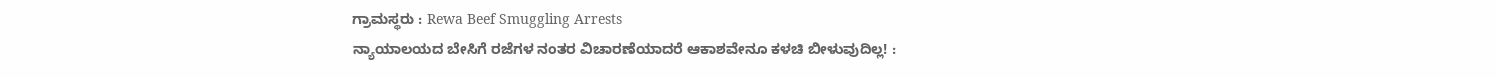ಗ್ರಾಮಸ್ಥರು : Rewa Beef Smuggling Arrests
ನ್ಯಾಯಾಲಯದ ಬೇಸಿಗೆ ರಜೆಗಳ ನಂತರ ವಿಚಾರಣೆಯಾದರೆ ಆಕಾಶವೇನೂ ಕಳಚಿ ಬೀಳುವುದಿಲ್ಲ! :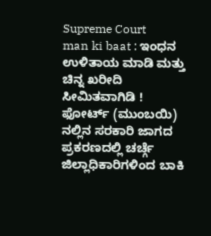Supreme Court
man ki baat : ಇಂಧನ ಉಳಿತಾಯ ಮಾಡಿ ಮತ್ತು ಚಿನ್ನ ಖರೀದಿ ಸೀಮಿತವಾಗಿಡಿ !
ಫೋರ್ಟ್ (ಮುಂಬಯಿ) ನಲ್ಲಿನ ಸರಕಾರಿ ಜಾಗದ ಪ್ರಕರಣದಲ್ಲಿ ಚರ್ಚ್ಗೆ ಜಿಲ್ಲಾಧಿಕಾರಿಗಳಿಂದ ಬಾಕಿ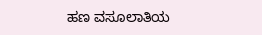ಹಣ ವಸೂಲಾತಿಯ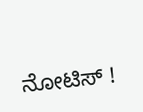ನೋಟಿಸ್ !